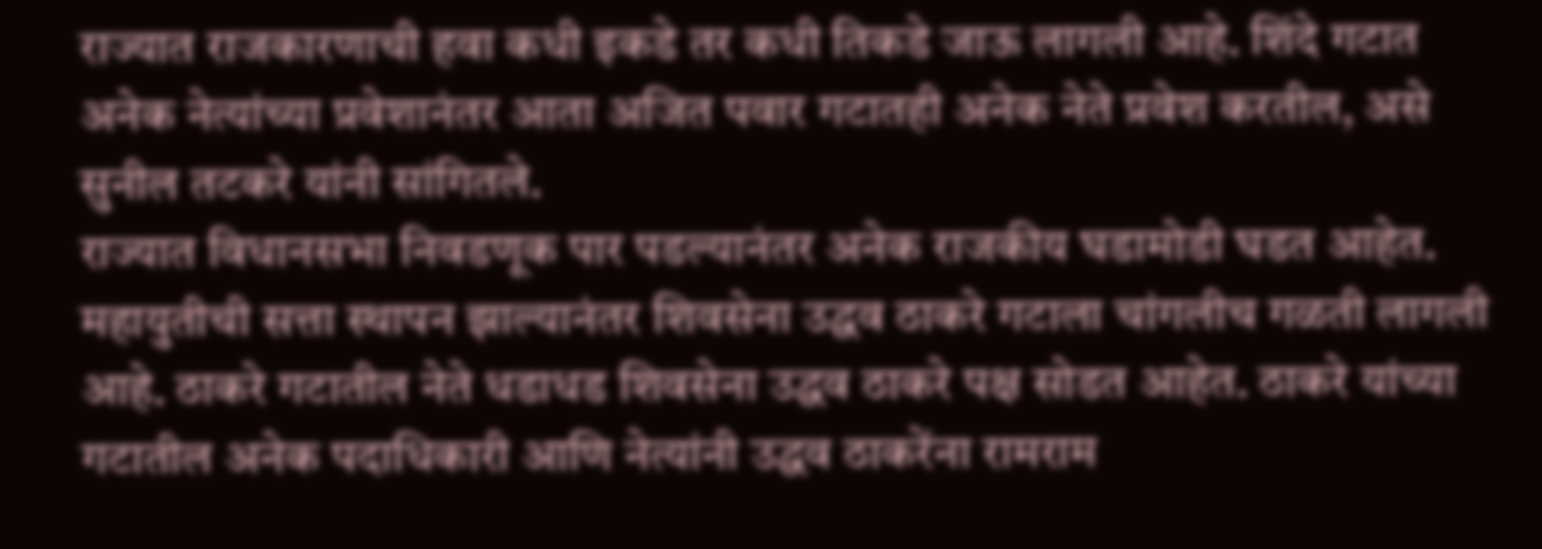राज्यात राजकारणाची हवा कधी इकडे तर कधी तिकडे जाऊ लागली आहे. शिंदे गटात अनेक नेत्यांच्या प्रवेशानंतर आता अजित पवार गटातही अनेक नेते प्रवेश करतील, असे सुनील तटकरे यांनी सांगितले.
राज्यात विधानसभा निवडणूक पार पडल्यानंतर अनेक राजकीय घडामोडी घडत आहेत. महायुतीची सत्ता स्थापन झाल्यानंतर शिवसेना उद्धव ठाकरे गटाला चांगलीच गळती लागली आहे. ठाकरे गटातील नेते धडाधड शिवसेना उद्धव ठाकरे पक्ष सोडत आहेत. ठाकरे यांच्या गटातील अनेक पदाधिकारी आणि नेत्यांनी उद्धव ठाकरेंना रामराम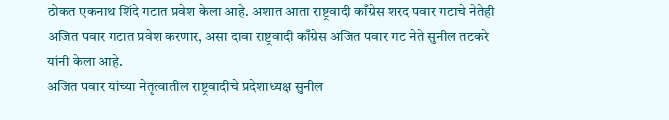ठोकत एकनाथ शिंदे गटात प्रवेश केला आहे. अशात आता राष्ट्रवादी काँग्रेस शरद पवार गटाचे नेतेही अजित पवार गटात प्रवेश करणार, असा दावा राष्ट्रवादी काँग्रेस अजित पवार गट नेते सुनील तटकरे यांनी केला आहे.
अजित पवार यांच्या नेतृत्वातील राष्ट्रवादीचे प्रदेशाध्यक्ष सुनील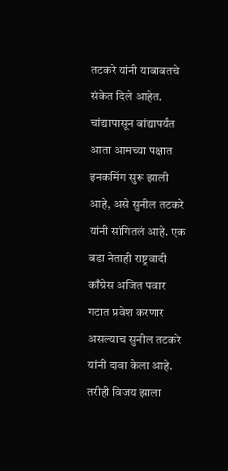तटकरे यांनी याबाबतचे संकेत दिले आहेत. चांद्यापासून बांद्यापर्यंत आता आमच्या पक्षात इनकमिंग सुरू झाली आहे, असे सुनील तटकरे यांनी सांगितलं आहे. एक बडा नेताही राष्ट्रवादी काँग्रेस अजित पवार गटात प्रवेश करणार असल्याच सुनील तटकरे यांनी दावा केला आहे.
तरीही विजय झाला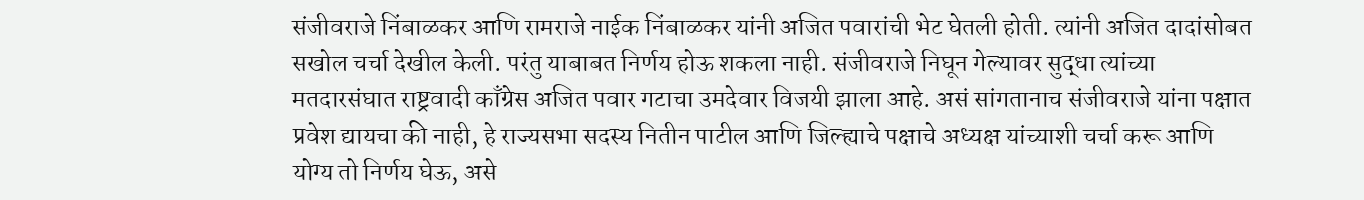संजीवराजे निंबाळकर आणि रामराजे नाईक निंबाळकर यांनी अजित पवारांची भेट घेतली होती. त्यांनी अजित दादांसोबत सखोल चर्चा देखील केली. परंतु याबाबत निर्णय होऊ शकला नाही. संजीवराजे निघून गेल्यावर सुद्धा त्यांच्या मतदारसंघात राष्ट्रवादी काँग्रेस अजित पवार गटाचा उमदेवार विजयी झाला आहे. असं सांगतानाच संजीवराजे यांना पक्षात प्रवेश द्यायचा की नाही, हे राज्यसभा सदस्य नितीन पाटील आणि जिल्ह्याचे पक्षाचे अध्यक्ष यांच्याशी चर्चा करू आणि योग्य तो निर्णय घेऊ, असे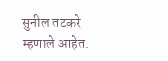सुनील तटकरे म्हणाले आहेत.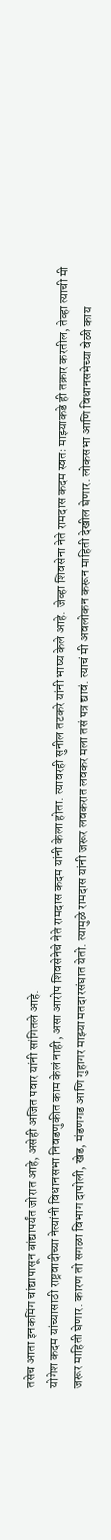तसेच आता इनकमिंग चांद्यापासून बांद्यापर्यंत जोरात आहे, असेही अजित पवार यांनी सांगितले आहे.
योगेश कदम यांच्यासाठी राष्ट्रवादीच्या नेत्यांनी विधानसभा निवडणुकीत काम केलं नाही, असा आरोप शिवसेनेचे नेते रामदास कदम यांनी केला होता. त्यावरही सुनील तटकरे यांनी भाष्य केले आहे. जेव्हा शिवसेना नेते रामदास कदम स्वतः माझ्याकडे ही तक्रार करतील, तेव्हा त्याची मी जरूर माहिती घेणार. कारण तो सगळा विभाग दापोली, खेड, मंडणगड आणि गुहागर माझ्या मतदारसंघात येतो. त्यामुळे रामदास यांनी जरूर लवकरात लवकर मला तसं पत्र द्यावं. त्याचं मी अवलोकन करून माहिती देखील घेणार. लोकसभा आणि विधानसभेच्या वेळी काय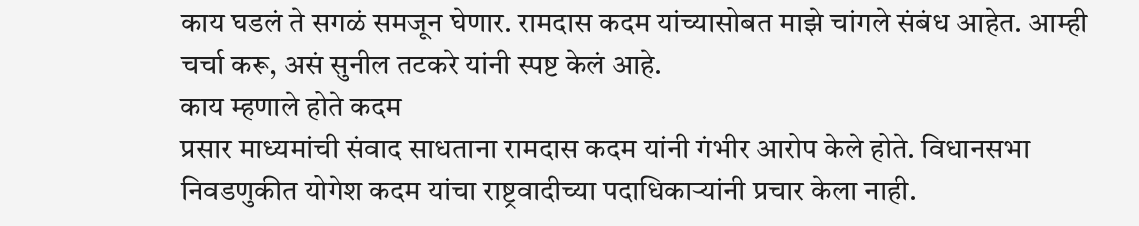काय घडलं ते सगळं समजून घेणार. रामदास कदम यांच्यासोबत माझे चांगले संबंध आहेत. आम्ही चर्चा करू, असं सुनील तटकरे यांनी स्पष्ट केलं आहे.
काय म्हणाले होते कदम
प्रसार माध्यमांची संवाद साधताना रामदास कदम यांनी गंभीर आरोप केले होते. विधानसभा निवडणुकीत योगेश कदम यांचा राष्ट्रवादीच्या पदाधिकाऱ्यांनी प्रचार केला नाही.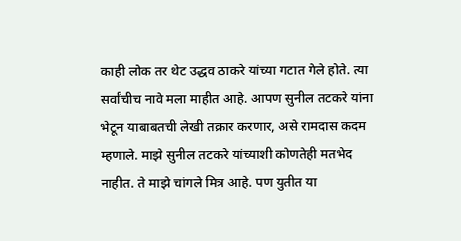काही लोक तर थेट उद्धव ठाकरे यांच्या गटात गेले होते. त्या सर्वांचीच नावे मला माहीत आहे. आपण सुनील तटकरे यांना भेटून याबाबतची लेखी तक्रार करणार, असे रामदास कदम म्हणाले. माझे सुनील तटकरे यांच्याशी कोणतेही मतभेद नाहीत. ते माझे चांगले मित्र आहे. पण युतीत या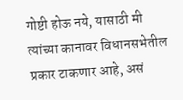गोष्टी होऊ नये, यासाठी मी त्यांच्या कानावर विधानसभेतील प्रकार टाकणार आहे, असं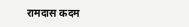रामदास कदम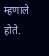म्हणाले होते.